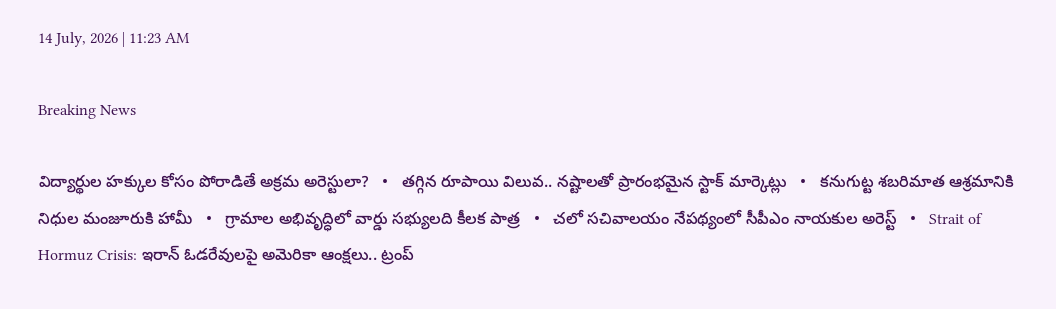14 July, 2026 | 11:23 AM

Breaking News

విద్యార్థుల హక్కుల కోసం పోరాడితే అక్రమ అరెస్టులా?   •   తగ్గిన రూపాయి విలువ.. నష్టాలతో ప్రారంభమైన స్టాక్ మార్కెట్లు   •   కనుగుట్ట శబరిమాత ఆశ్రమానికి నిధుల మంజూరుకి హామీ   •   గ్రామాల అభివృద్ధిలో వార్డు సభ్యులది కీలక పాత్ర   •   చలో సచివాలయం నేపథ్యంలో సీపీఎం నాయకుల అరెస్ట్   •   Strait of Hormuz Crisis: ఇరాన్ ఓడరేవులపై అమెరికా ఆంక్షలు.. ట్రంప్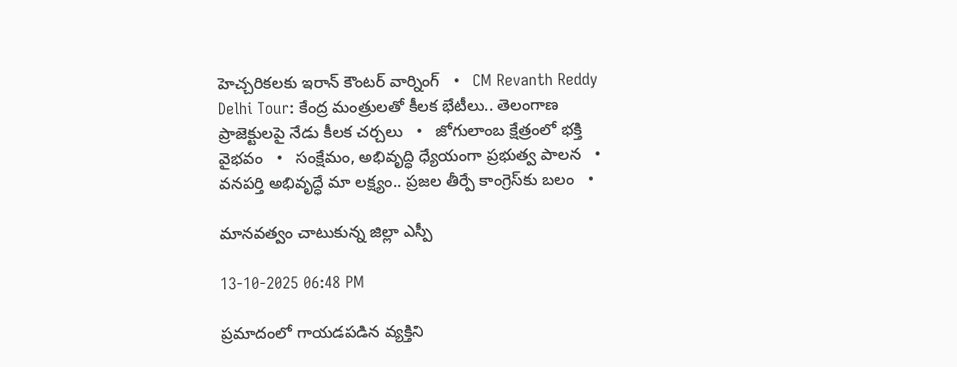హెచ్చరికలకు ఇరాన్ కౌంటర్ వార్నింగ్   •   CM Revanth Reddy Delhi Tour: కేంద్ర మంత్రులతో కీలక భేటీలు.. తెలంగాణ ప్రాజెక్టులపై నేడు కీలక చర్చలు   •   జోగులాంబ క్షేత్రంలో భక్తి వైభవం   •   సంక్షేమం, అభివృద్ధి ధ్యేయంగా ప్రభుత్వ పాలన   •   వనపర్తి అభివృద్ధే మా లక్ష్యం.. ప్రజల తీర్పే కాంగ్రెస్‌కు బలం   •

మానవత్వం చాటుకున్న జిల్లా ఎస్పీ

13-10-2025 06:48 PM

ప్రమాదంలో గాయడపడిన వ్యక్తిని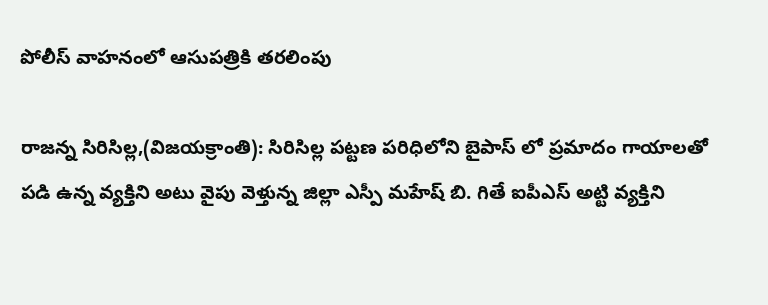పోలీస్ వాహనంలో ఆసుపత్రికి తరలింపు

రాజన్న సిరిసిల్ల,(విజయక్రాంతి): సిరిసిల్ల పట్టణ పరిధిలోని బైపాస్ లో ప్రమాదం గాయాలతో పడి ఉన్న వ్యక్తిని అటు వైపు వెళ్తున్న జిల్లా ఎస్పీ మహేష్ బి. గితే ఐపీఎస్ అట్టి వ్యక్తిని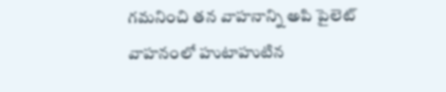గమనించి తన వాహనాన్ని అపి పైలెట్ వాహనంలో హుటాహుటిన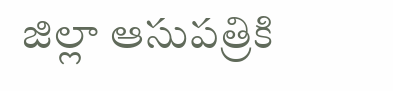జిల్లా ఆసుపత్రికి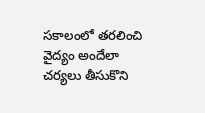సకాలంలో తరలించి వైద్యం అందేలా  చర్యలు తీసుకొని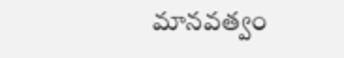మానవత్వం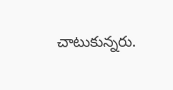చాటుకున్నరు.